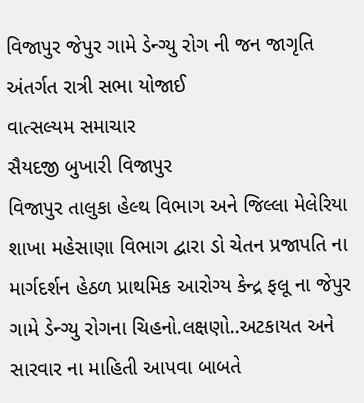વિજાપુર જેપુર ગામે ડેન્ગ્યુ રોગ ની જન જાગૃતિ અંતર્ગત રાત્રી સભા યોજાઈ
વાત્સલ્યમ સમાચાર
સૈયદજી બુખારી વિજાપુર
વિજાપુર તાલુકા હેલ્થ વિભાગ અને જિલ્લા મેલેરિયા શાખા મહેસાણા વિભાગ દ્વારા ડો ચેતન પ્રજાપતિ ના માર્ગદર્શન હેઠળ પ્રાથમિક આરોગ્ય કેન્દ્ર ફલૂ ના જેપુર ગામે ડેન્ગ્યુ રોગના ચિહનો.લક્ષણો..અટકાયત અને સારવાર ના માહિતી આપવા બાબતે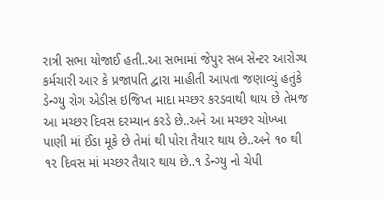રાત્રી સભા યોજાઈ હતી..આ સભામાં જેપુર સબ સેન્ટર આરોગ્ય કર્મચારી આર કે પ્રજાપતિ દ્વારા માહીતી આપતા જણાવ્યું હતુંકે ડેન્ગ્યુ રોગ એડીસ ઇજિપ્ત માદા મચ્છર કરડવાથી થાય છે તેમજ આ મચ્છર દિવસ દરમ્યાન કરડે છે..અને આ મચ્છર ચોખ્ખા પાણી માં ઈંડા મૂકે છે તેમાં થી પોરા તૈયાર થાય છે..અને ૧૦ થી ૧૨ દિવસ માં મચ્છર તૈયાર થાય છે..૧ ડેન્ગ્યુ નો ચેપી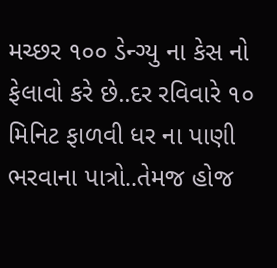મચ્છર ૧૦૦ ડેન્ગ્યુ ના કેસ નો ફેલાવો કરે છે..દર રવિવારે ૧૦ મિનિટ ફાળવી ધર ના પાણી ભરવાના પાત્રો..તેમજ હોજ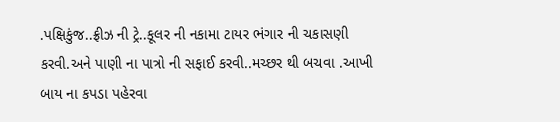.પક્ષિકુંજ..ફ્રીઝ ની ટ્રે..કૂલર ની નકામા ટાયર ભંગાર ની ચકાસણી કરવી.અને પાણી ના પાત્રો ની સફાઈ કરવી..મચ્છર થી બચવા .આખી બાય ના કપડા પહેરવા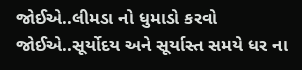જોઈએ..લીમડા નો ધુમાડો કરવો જોઈએ..સૂર્યોદય અને સૂર્યાસ્ત સમયે ધર ના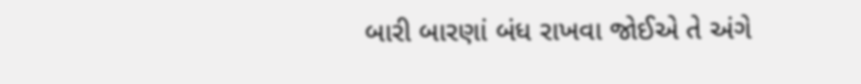બારી બારણાં બંધ રાખવા જોઈએ તે અંગે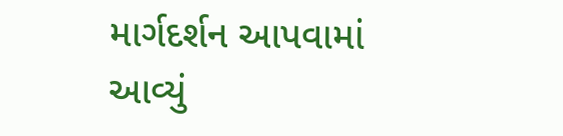માર્ગદર્શન આપવામાં આવ્યું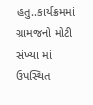હતુ..કાર્યક્રમમાં ગ્રામજનો મોટી સંખ્યા માં ઉપસ્થિત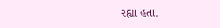રહ્યા હતા.